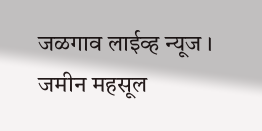जळगाव लाईव्ह न्यूज । जमीन महसूल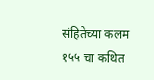संहितेच्या कलम १५५ चा कथित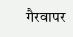गैरवापर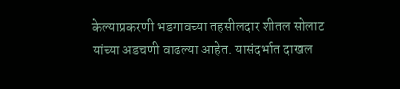केल्याप्रकरणी भडगावच्या तहसीलदार शीतल सोलाट यांच्या अडचणी वाढल्या आहेत. यासंदर्भात दाखल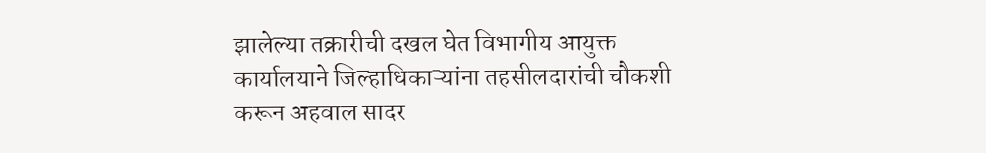झालेल्या तक्रारीची दखल घेत विभागीय आयुक्त कार्यालयाने जिल्हाधिकाऱ्यांना तहसीलदारांची चौकशी करून अहवाल सादर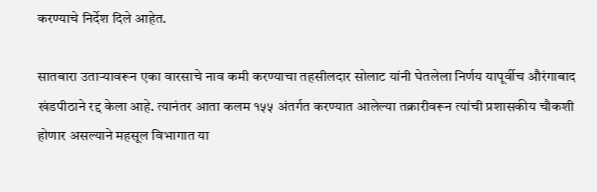करण्याचे निर्देश दिले आहेत.

सातबारा उताऱ्यावरून एका वारसाचे नाव कमी करण्याचा तहसीलदार सोलाट यांनी घेतलेला निर्णय यापूर्वीच औरंगाबाद खंडपीठाने रद्द केला आहे. त्यानंतर आता कलम १५५ अंतर्गत करण्यात आलेल्या तक्रारीवरून त्यांची प्रशासकीय चौकशी होणार असल्याने महसूल विभागात या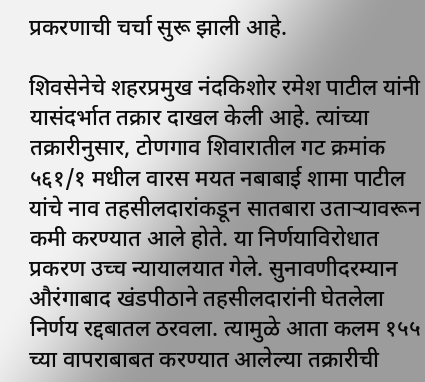प्रकरणाची चर्चा सुरू झाली आहे.

शिवसेनेचे शहरप्रमुख नंदकिशोर रमेश पाटील यांनी यासंदर्भात तक्रार दाखल केली आहे. त्यांच्या तक्रारीनुसार, टोणगाव शिवारातील गट क्रमांक ५६१/१ मधील वारस मयत नबाबाई शामा पाटील यांचे नाव तहसीलदारांकडून सातबारा उताऱ्यावरून कमी करण्यात आले होते. या निर्णयाविरोधात प्रकरण उच्च न्यायालयात गेले. सुनावणीदरम्यान औरंगाबाद खंडपीठाने तहसीलदारांनी घेतलेला निर्णय रद्दबातल ठरवला. त्यामुळे आता कलम १५५ च्या वापराबाबत करण्यात आलेल्या तक्रारीची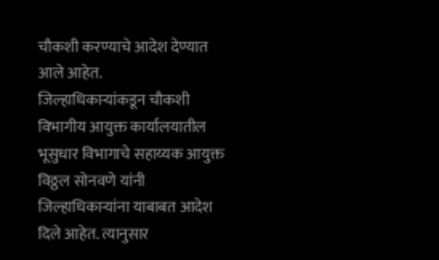चौकशी करण्याचे आदेश देण्यात आले आहेत.
जिल्हाधिकाऱ्यांकडून चौकशी
विभागीय आयुक्त कार्यालयातील भूसुधार विभागाचे सहाय्यक आयुक्त विठ्ठल सोनवणे यांनी जिल्हाधिकाऱ्यांना याबाबत आदेश दिले आहेत. त्यानुसार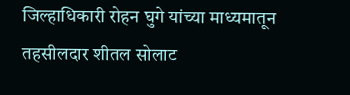जिल्हाधिकारी रोहन घुगे यांच्या माध्यमातून तहसीलदार शीतल सोलाट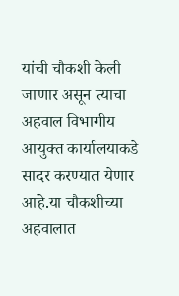यांची चौकशी केली जाणार असून त्याचा अहवाल विभागीय आयुक्त कार्यालयाकडे सादर करण्यात येणार आहे.या चौकशीच्या अहवालात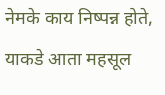नेमके काय निष्पन्न होते, याकडे आता महसूल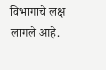विभागाचे लक्ष लागले आहे.